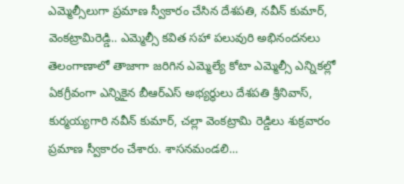ఎమ్మెల్సీలుగా ప్రమాణ స్వీకారం చేసిన దేశపతి, నవీన్ కుమార్, వెంకట్రామిరెడ్డి.. ఎమ్మెల్సీ కవిత సహా పలువురి అభినందనలు
తెలంగాణాలో తాజాగా జరిగిన ఎమ్మెల్యే కోటా ఎమ్మెల్సీ ఎన్నికల్లో ఏకగ్రీవంగా ఎన్నికైన బీఆర్ఎస్ అభ్యర్థులు దేశపతి శ్రీనివాస్, కుర్మయ్యగారి నవీన్ కుమార్, చల్లా వెంకట్రామి రెడ్డిలు శుక్రవారం ప్రమాణ స్వీకారం చేశారు. శాసనమండలి...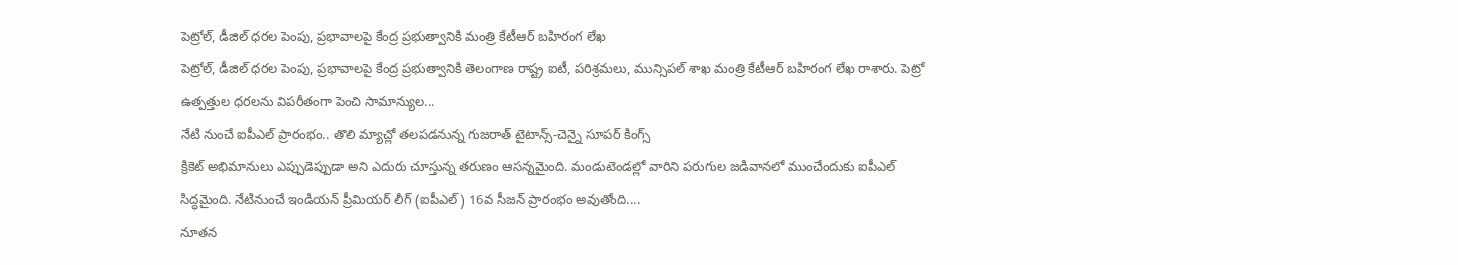పెట్రోల్, డీజిల్ ధరల పెంపు, ప్రభావాలపై కేంద్ర ప్రభుత్వానికి మంత్రి కేటీఆర్ బహిరంగ లేఖ
పెట్రోల్, డీజిల్ ధరల పెంపు, ప్రభావాలపై కేంద్ర ప్రభుత్వానికి తెలంగాణ రాష్ట్ర ఐటీ, పరిశ్రమలు, మున్సిపల్ శాఖ మంత్రి కేటీఆర్ బహిరంగ లేఖ రాశారు. పెట్రో ఉత్పత్తుల ధరలను విపరీతంగా పెంచి సామాన్యుల...
నేటి నుంచే ఐపీఎల్ ప్రారంభం.. తొలి మ్యాచ్లో తలపడనున్న గుజరాత్ టైటాన్స్-చెన్నై సూపర్ కింగ్స్
క్రికెట్ అభిమానులు ఎప్పుడెప్పుడా అని ఎదురు చూస్తున్న తరుణం ఆసన్నమైంది. మండుటెండల్లో వారిని పరుగుల జడివానలో ముంచేందుకు ఐపీఎల్ సిద్ధమైంది. నేటినుంచే ఇండియన్ ప్రీమియర్ లీగ్ (ఐపీఎల్) 16వ సీజన్ ప్రారంభం అవుతోంది....
నూతన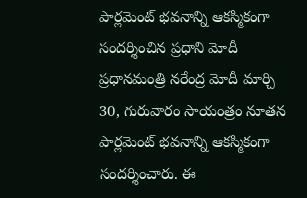పార్లమెంట్ భవనాన్ని ఆకస్మికంగా సందర్శించిన ప్రధాని మోదీ
ప్రధానమంత్రి నరేంద్ర మోదీ మార్చి 30, గురువారం సాయంత్రం నూతన పార్లమెంట్ భవనాన్ని ఆకస్మికంగా సందర్శించారు. ఈ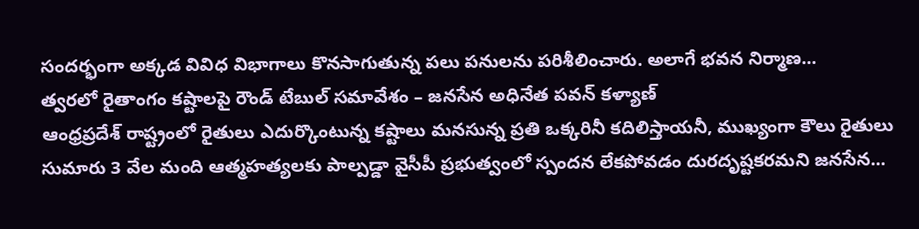సందర్భంగా అక్కడ వివిధ విభాగాలు కొనసాగుతున్న పలు పనులను పరిశీలించారు. అలాగే భవన నిర్మాణ...
త్వరలో రైతాంగం కష్టాలపై రౌండ్ టేబుల్ సమావేశం – జనసేన అధినేత పవన్ కళ్యాణ్
ఆంధ్రప్రదేశ్ రాష్ట్రంలో రైతులు ఎదుర్కొంటున్న కష్టాలు మనసున్న ప్రతి ఒక్కరినీ కదిలిస్తాయనీ, ముఖ్యంగా కౌలు రైతులు సుమారు 3 వేల మంది ఆత్మహత్యలకు పాల్పడ్డా వైసీపీ ప్రభుత్వంలో స్పందన లేకపోవడం దురదృష్టకరమని జనసేన...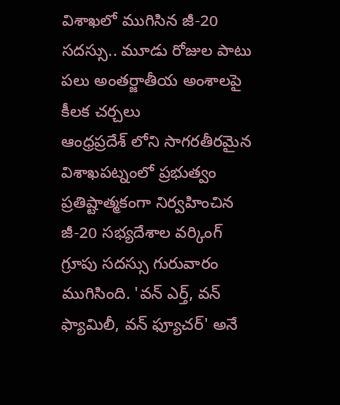విశాఖలో ముగిసిన జీ-20 సదస్సు.. మూడు రోజుల పాటు పలు అంతర్జాతీయ అంశాలపై కీలక చర్చలు
ఆంధ్రప్రదేశ్ లోని సాగరతీరమైన విశాఖపట్నంలో ప్రభుత్వం ప్రతిష్టాత్మకంగా నిర్వహించిన జీ-20 సభ్యదేశాల వర్కింగ్ గ్రూపు సదస్సు గురువారం ముగిసింది. 'వన్ ఎర్త్, వన్ ఫ్యామిలీ, వన్ ఫ్యూచర్' అనే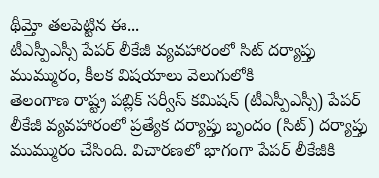థీమ్తో తలపెట్టిన ఈ...
టీఎస్పీఎస్సీ పేపర్ లీకేజీ వ్యవహారంలో సిట్ దర్యాప్తు ముమ్మురం, కీలక విషయాలు వెలుగులోకి
తెలంగాణ రాష్ట్ర పబ్లిక్ సర్వీస్ కమిషన్ (టీఎస్పీఎస్సీ) పేపర్ లీకేజీ వ్యవహారంలో ప్రత్యేక దర్యాప్తు బృందం (సిట్) దర్యాప్తు ముమ్మురం చేసింది. విచారణలో భాగంగా పేపర్ లీకేజీకి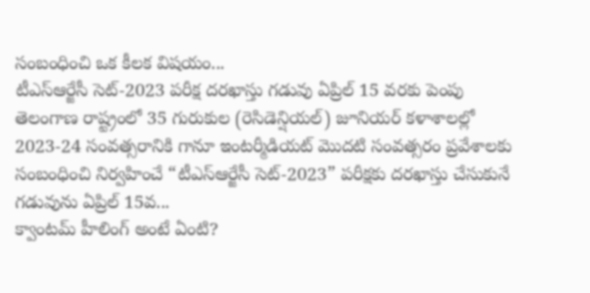సంబంధించి ఒక కీలక విషయం...
టీఎస్ఆర్జేసీ సెట్-2023 పరీక్ష దరఖాస్తు గడువు ఏప్రిల్ 15 వరకు పెంపు
తెలంగాణ రాష్ట్రంలో 35 గురుకుల (రెసిడెన్షియల్) జూనియర్ కళాశాలల్లో 2023-24 సంవత్సరానికి గానూ ఇంటర్మీడియట్ మొదటి సంవత్సరం ప్రవేశాలకు సంబంధించి నిర్వహించే “టీఎస్ఆర్జేసీ సెట్-2023” పరీక్షకు దరఖాస్తు చేసుకునే గడువును ఏప్రిల్ 15వ...
క్వాంటమ్ హీలింగ్ అంటే ఏంటి?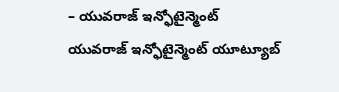– యువరాజ్ ఇన్ఫోటైన్మెంట్
యువరాజ్ ఇన్ఫోటైన్మెంట్ యూట్యూబ్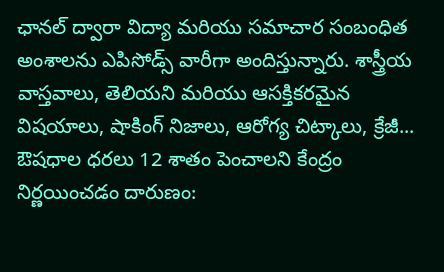ఛానల్ ద్వారా విద్యా మరియు సమాచార సంబంధిత అంశాలను ఎపిసోడ్స్ వారీగా అందిస్తున్నారు. శాస్త్రీయ వాస్తవాలు, తెలియని మరియు ఆసక్తికరమైన విషయాలు, షాకింగ్ నిజాలు, ఆరోగ్య చిట్కాలు, క్రేజీ...
ఔషధాల ధరలు 12 శాతం పెంచాలని కేంద్రం నిర్ణయించడం దారుణం: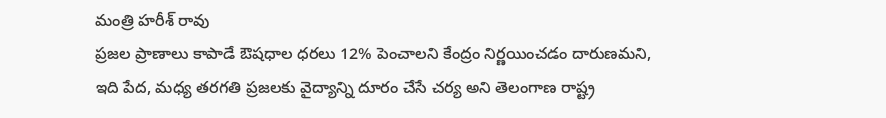మంత్రి హరీశ్ రావు
ప్రజల ప్రాణాలు కాపాడే ఔషధాల ధరలు 12% పెంచాలని కేంద్రం నిర్ణయించడం దారుణమని, ఇది పేద, మధ్య తరగతి ప్రజలకు వైద్యాన్ని దూరం చేసే చర్య అని తెలంగాణ రాష్ట్ర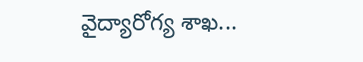వైద్యారోగ్య శాఖ...